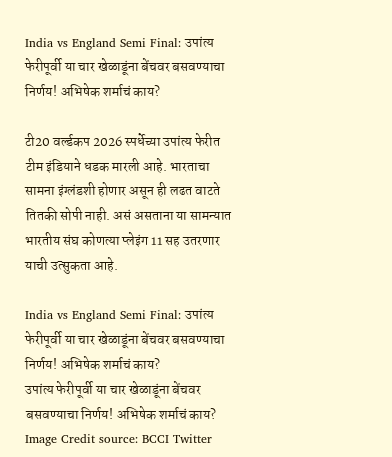India vs England Semi Final: उपांत्य फेरीपूर्वी या चार खेळाडूंना बेंचवर बसवण्याचा निर्णय! अभिषेक शर्माचं काय?

टी20 वर्ल्डकप 2026 स्पर्धेच्या उपांत्य फेरीत टीम इंडियाने धडक मारली आहे. भारताचा सामना इंग्लंडशी होणार असून ही लढत वाटते तितकी सोपी नाही. असं असताना या सामन्यात भारतीय संघ कोणत्या प्लेइंग 11 सह उतरणार याची उत्सुकता आहे.

India vs England Semi Final: उपांत्य फेरीपूर्वी या चार खेळाडूंना बेंचवर बसवण्याचा निर्णय! अभिषेक शर्माचं काय?
उपांत्य फेरीपूर्वी या चार खेळाडूंना बेंचवर बसवण्याचा निर्णय! अभिषेक शर्माचं काय?
Image Credit source: BCCI Twitter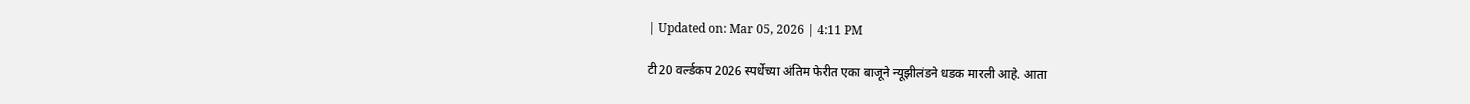| Updated on: Mar 05, 2026 | 4:11 PM

टी20 वर्ल्डकप 2026 स्पर्धेच्या अंतिम फेरीत एका बाजूने न्यूझीलंडने धडक मारली आहे. आता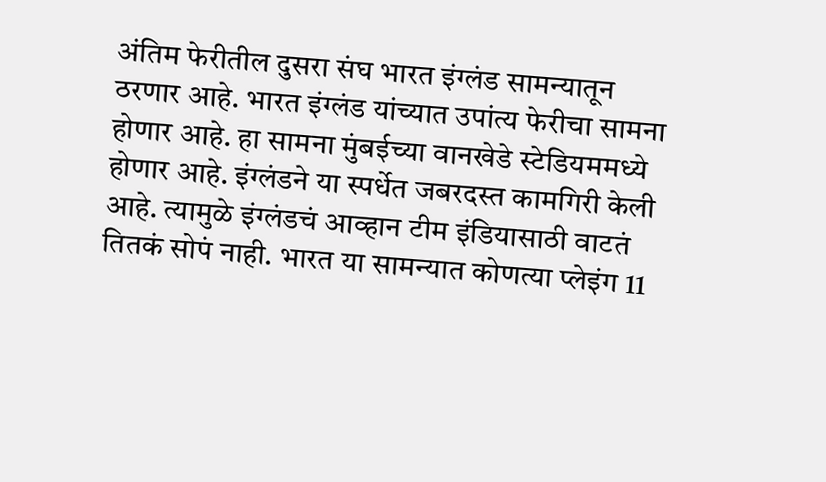अंतिम फेरीतील दुसरा संघ भारत इंग्लंड सामन्यातून ठरणार आहे. भारत इंग्लंड यांच्यात उपांत्य फेरीचा सामना होणार आहे. हा सामना मुंबईच्या वानखेडे स्टेडियममध्ये होणार आहे. इंग्लंडने या स्पर्धेत जबरदस्त कामगिरी केली आहे. त्यामुळे इंग्लंडचं आव्हान टीम इंडियासाठी वाटतं तितकं सोपं नाही. भारत या सामन्यात कोणत्या प्लेइंग 11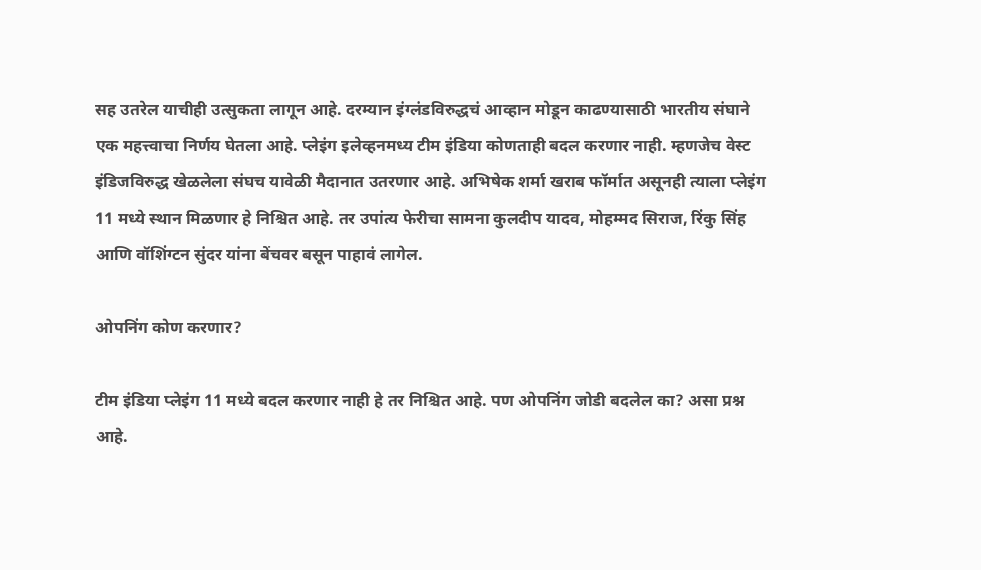सह उतरेल याचीही उत्सुकता लागून आहे. दरम्यान इंग्लंडविरुद्धचं आव्हान मोडून काढण्यासाठी भारतीय संघाने एक महत्त्वाचा निर्णय घेतला आहे. प्लेइंग इलेव्हनमध्य टीम इंडिया कोणताही बदल करणार नाही. म्हणजेच वेस्ट इंडिजविरुद्ध खेळलेला संघच यावेळी मैदानात उतरणार आहे. अभिषेक शर्मा खराब फॉर्मात असूनही त्याला प्लेइंग 11 मध्ये स्थान मिळणार हे निश्चित आहे. तर उपांत्य फेरीचा सामना कुलदीप यादव, मोहम्मद सिराज, रिंकु सिंह आणि वॉशिंग्टन सुंदर यांना बेंचवर बसून पाहावं लागेल.

ओपनिंग कोण करणार?

टीम इंडिया प्लेइंग 11 मध्ये बदल करणार नाही हे तर निश्चित आहे. पण ओपनिंग जोडी बदलेल का? असा प्रश्न आहे.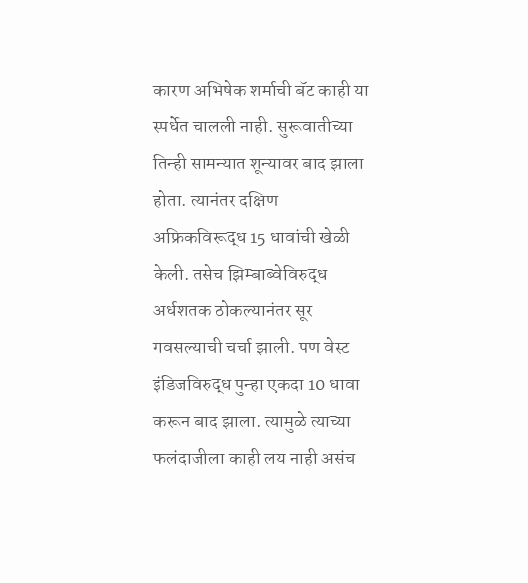कारण अभिषेक शर्माची बॅट काही या स्पर्धेत चालली नाही. सुरूवातीच्या तिन्ही सामन्यात शून्यावर बाद झाला होता. त्यानंतर दक्षिण अफ्रिकविरूद्ध 15 धावांची खेळी केली. तसेच झिम्बाब्वेविरुद्ध अर्धशतक ठोकल्यानंतर सूर गवसल्याची चर्चा झाली. पण वेस्ट इंडिजविरुद्ध पुन्हा एकदा 10 धावा करून बाद झाला. त्यामुळे त्याच्या फलंदाजीला काही लय नाही असंच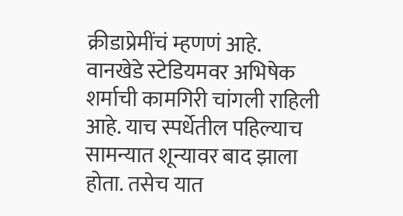क्रीडाप्रेमींचं म्हणणं आहे. वानखेडे स्टेडियमवर अभिषेक शर्माची कामगिरी चांगली राहिली आहे. याच स्पर्धेतील पहिल्याच सामन्यात शून्यावर बाद झाला होता. तसेच यात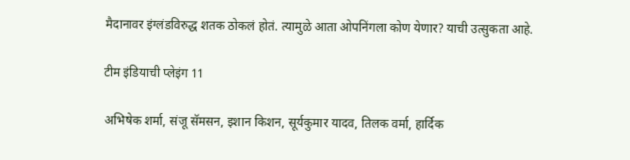मैदानावर इंग्लंडविरुद्ध शतक ठोकलं होतं. त्यामुळे आता ओपनिंगला कोण येणार? याची उत्सुकता आहे.

टीम इंडियाची प्लेइंग 11

अभिषेक शर्मा, संजू सॅमसन, इशान किशन, सूर्यकुमार यादव, तिलक वर्मा, हार्दिक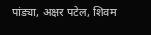पांड्या, अक्षर पटेल, शिवम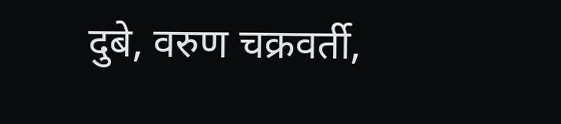दुबे, वरुण चक्रवर्ती,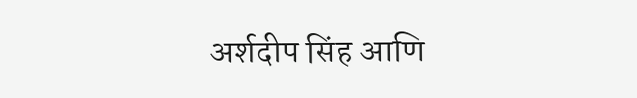अर्शदीप सिंह आणि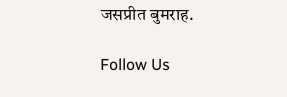जसप्रीत बुमराह.

Follow Us